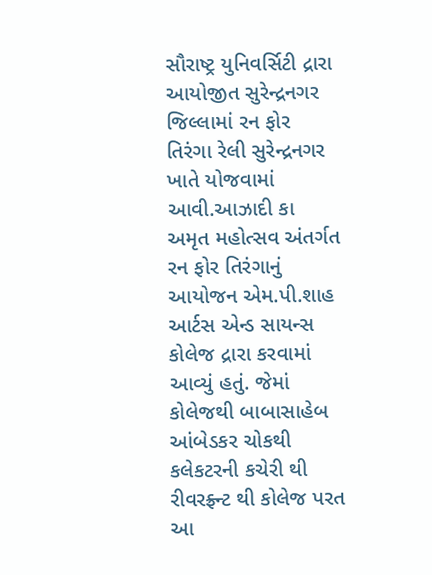સૌરાષ્ટ્ર યુનિવર્સિટી દ્રારા આયોજીત સુરેન્દ્રનગર જિલ્લામાં રન ફોર તિરંગા રેલી સુરેન્દ્રનગર ખાતે યોજવામાં આવી.આઝાદી કા અમૃત મહોત્સવ અંતર્ગત રન ફોર તિરંગાનું આયોજન એમ.પી.શાહ આર્ટસ એન્ડ સાયન્સ કોલેજ દ્રારા કરવામાં આવ્યું હતું. જેમાં કોલેજથી બાબાસાહેબ આંબેડકર ચોકથી કલેકટરની કચેરી થી રીવરફ્ર્ન્ટ થી કોલેજ પરત આ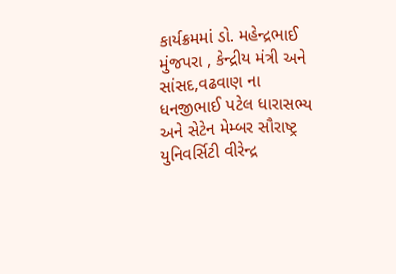કાર્યક્રમમાં ડો. મહેન્દ્રભાઈ મુંજપરા , કેન્દ્રીય મંત્રી અને સાંસદ,વઢવાણ ના ધનજીભાઈ પટેલ ધારાસભ્ય અને સેટેન મેમ્બર સૌરાષ્ટ્ર યુનિવર્સિટી વીરેન્દ્ર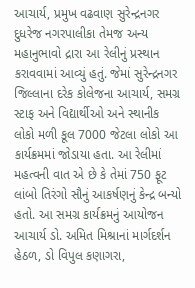આચાર્ય, પ્રમુખ વઢવાણ સુરેન્દ્રનગર દુધરેજ નગરપાલીકા તેમજ અન્ય મહાનુભાવો દ્રારા આ રેલીનું પ્રસ્થાન કરાવવામાં આવ્યું હતું. જેમાં સુરેન્દ્રનગર જિલ્લાના દરેક કોલેજના આચાર્ય, સમગ્ર સ્ટાફ અને વિદ્યાર્થીઓ અને સ્થાનીક લોકો મળી કૂલ 7000 જેટલા લોકો આ કાર્યક્રમમાં જોડાયા હતા. આ રેલીમાં મહત્વની વાત એ છે કે તેમાં 750 ફૂટ લાંબો તિરંગો સૌનું આકર્ષણનું કેન્દ્ર બન્યો હતો. આ સમગ્ર કાર્યક્રમનું આયોજન આચાર્ય ડો. અમિત મિશ્રાનાં માર્ગદર્શન હેઠળ, ડો વિપુલ કણાગરા,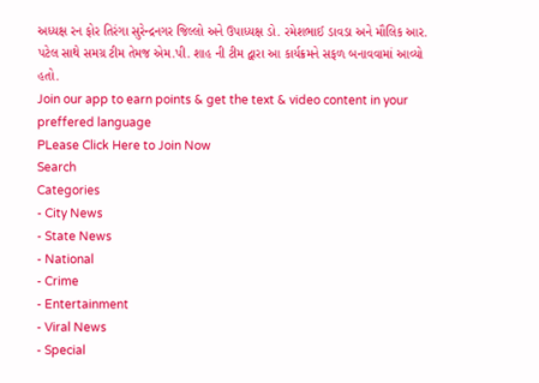અધ્યક્ષ રન ફોર તિરંગા સુરેન્દ્રનગર જિલ્લો અને ઉપાધ્યક્ષ ડો. રમેશભાઈ ડાવડા અને મૌલિક આર. પટેલ સાથે સમગ્ર ટીમ તેમજ એમ.પી. શાહ ની ટીમ દ્વારા આ કાર્યક્રમને સફળ બનાવવામાં આવ્યો હતો.
Join our app to earn points & get the text & video content in your preffered language
PLease Click Here to Join Now
Search
Categories
- City News
- State News
- National
- Crime
- Entertainment
- Viral News
- Special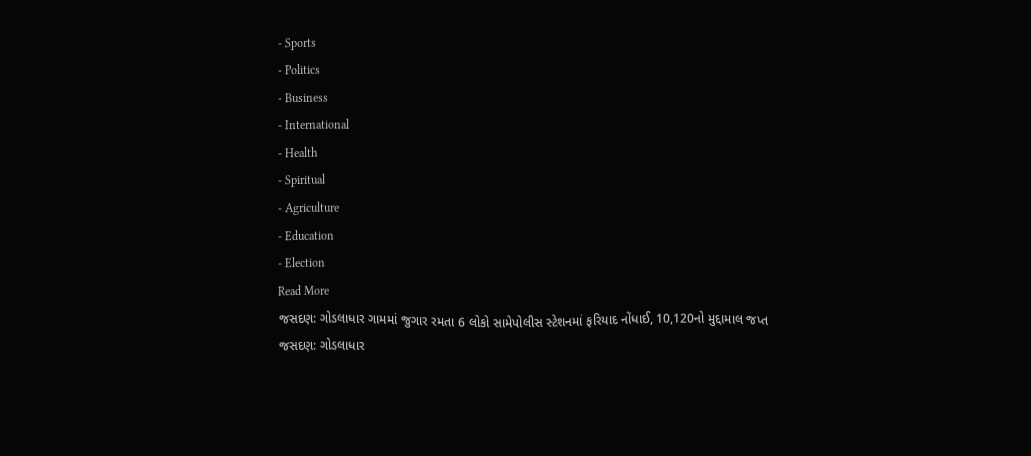- Sports
- Politics
- Business
- International
- Health
- Spiritual
- Agriculture
- Education
- Election
Read More
જસદણ: ગોડલાધાર ગામમાં જુગાર રમતા 6 લોકો સામેપોલીસ સ્ટેશનમાં ફરિયાદ નોંધાઈ, 10,120નો મુદ્દામાલ જપ્ત
જસદણ: ગોડલાધાર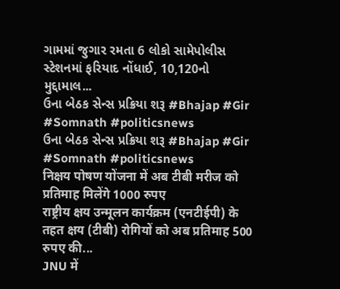ગામમાં જુગાર રમતા 6 લોકો સામેપોલીસ સ્ટેશનમાં ફરિયાદ નોંધાઈ, 10,120નો મુદ્દામાલ...
ઉના બેઠક સેન્સ પ્રક્રિયા શરૂ #Bhajap #Gir #Somnath #politicsnews
ઉના બેઠક સેન્સ પ્રક્રિયા શરૂ #Bhajap #Gir #Somnath #politicsnews
निक्षय पोषण योंजना में अब टीबी मरीज को प्रतिमाह मिलेंगे 1000 रुपए
राष्ट्रीय क्षय उन्मूलन कार्यक्रम (एनटीईपी) के तहत क्षय (टीबी) रोगियों को अब प्रतिमाह 500 रुपए की...
JNU में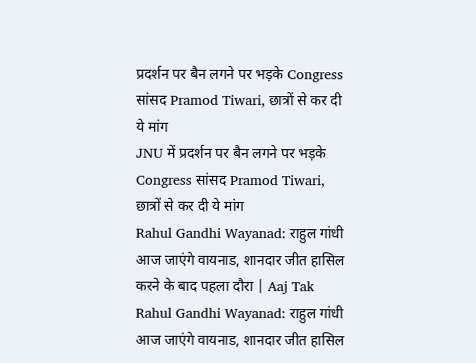प्रदर्शन पर बैन लगने पर भड़के Congress सांसद Pramod Tiwari, छात्रों से कर दी ये मांग
JNU में प्रदर्शन पर बैन लगने पर भड़के Congress सांसद Pramod Tiwari, छात्रों से कर दी ये मांग
Rahul Gandhi Wayanad: राहुल गांधी आज जाएंगे वायनाड, शानदार जीत हासिल करने के बाद पहला दौरा | Aaj Tak
Rahul Gandhi Wayanad: राहुल गांधी आज जाएंगे वायनाड, शानदार जीत हासिल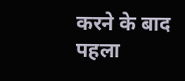करने के बाद पहला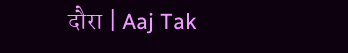दौरा | Aaj Tak